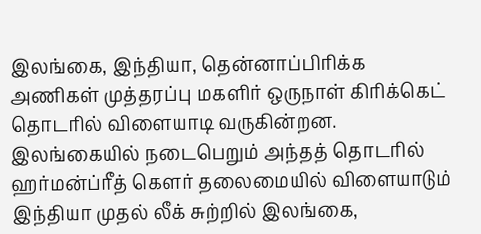இலங்கை, இந்தியா, தென்னாப்பிரிக்க அணிகள் முத்தரப்பு மகளிர் ஒருநாள் கிரிக்கெட் தொடரில் விளையாடி வருகின்றன. இலங்கையில் நடைபெறும் அந்தத் தொடரில் ஹர்மன்ப்ரீத் கௌர் தலைமையில் விளையாடும் இந்தியா முதல் லீக் சுற்றில் இலங்கை,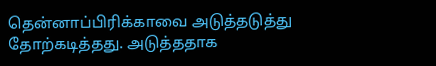தென்னாப்பிரிக்காவை அடுத்தடுத்து தோற்கடித்தது. அடுத்ததாக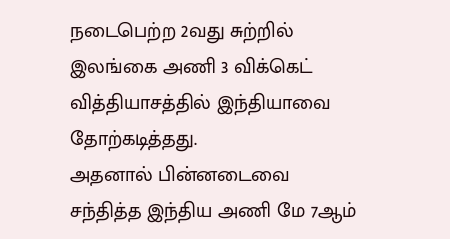நடைபெற்ற 2வது சுற்றில் இலங்கை அணி 3 விக்கெட் வித்தியாசத்தில் இந்தியாவை தோற்கடித்தது.
அதனால் பின்னடைவை சந்தித்த இந்திய அணி மே 7ஆம்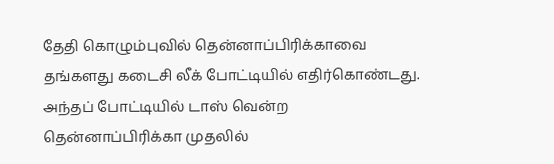தேதி கொழும்புவில் தென்னாப்பிரிக்காவை தங்களது கடைசி லீக் போட்டியில் எதிர்கொண்டது. அந்தப் போட்டியில் டாஸ் வென்ற தென்னாப்பிரிக்கா முதலில்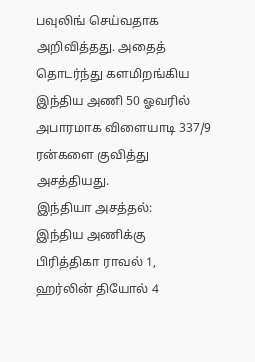பவுலிங் செய்வதாக அறிவித்தது. அதைத் தொடர்ந்து களமிறங்கிய இந்திய அணி 50 ஓவரில் அபாரமாக விளையாடி 337/9 ரன்களை குவித்து அசத்தியது.
இந்தியா அசத்தல்:
இந்திய அணிக்கு பிரித்திகா ராவல் 1, ஹர்லின் தியோல் 4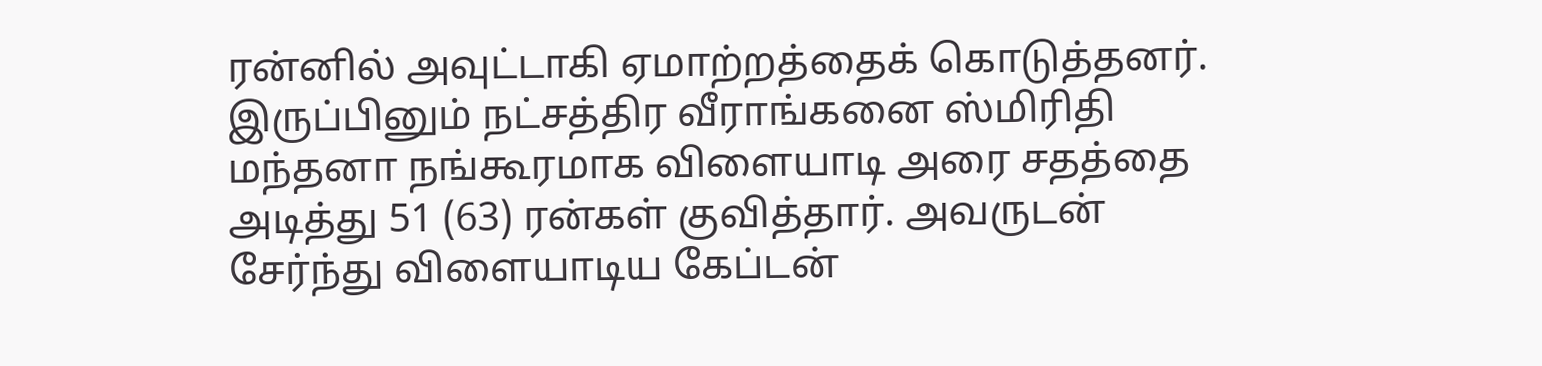ரன்னில் அவுட்டாகி ஏமாற்றத்தைக் கொடுத்தனர். இருப்பினும் நட்சத்திர வீராங்கனை ஸ்மிரிதி மந்தனா நங்கூரமாக விளையாடி அரை சதத்தை அடித்து 51 (63) ரன்கள் குவித்தார். அவருடன் சேர்ந்து விளையாடிய கேப்டன்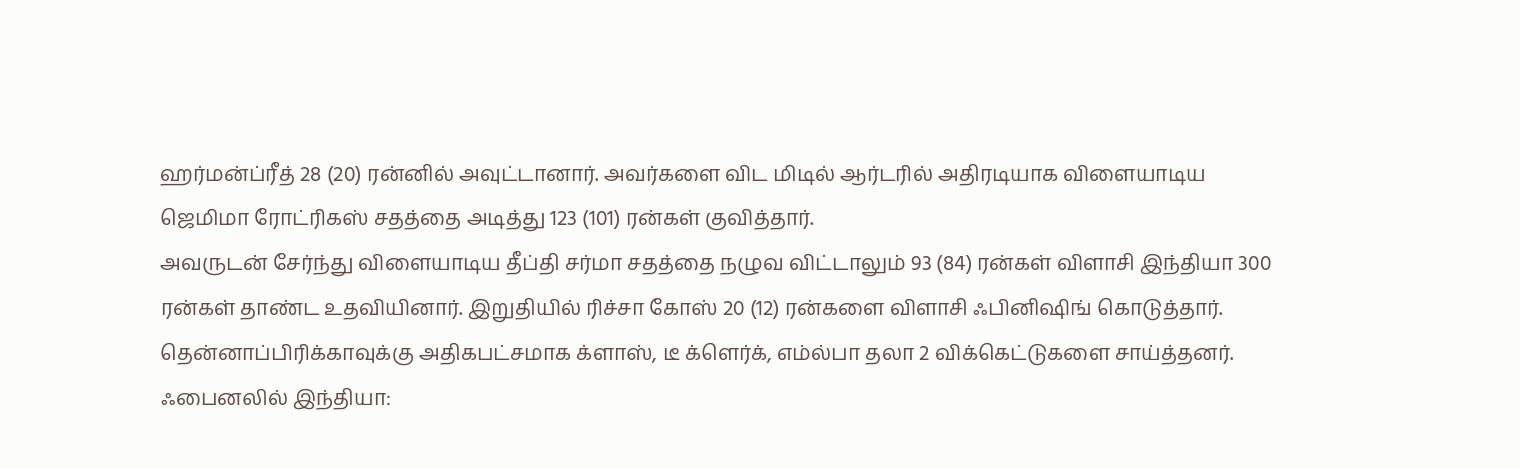ஹர்மன்ப்ரீத் 28 (20) ரன்னில் அவுட்டானார். அவர்களை விட மிடில் ஆர்டரில் அதிரடியாக விளையாடிய ஜெமிமா ரோட்ரிகஸ் சதத்தை அடித்து 123 (101) ரன்கள் குவித்தார்.
அவருடன் சேர்ந்து விளையாடிய தீப்தி சர்மா சதத்தை நழுவ விட்டாலும் 93 (84) ரன்கள் விளாசி இந்தியா 300 ரன்கள் தாண்ட உதவியினார். இறுதியில் ரிச்சா கோஸ் 20 (12) ரன்களை விளாசி ஃபினிஷிங் கொடுத்தார். தென்னாப்பிரிக்காவுக்கு அதிகபட்சமாக க்ளாஸ், டீ க்ளெர்க், எம்ல்பா தலா 2 விக்கெட்டுகளை சாய்த்தனர்.
ஃபைனலில் இந்தியா: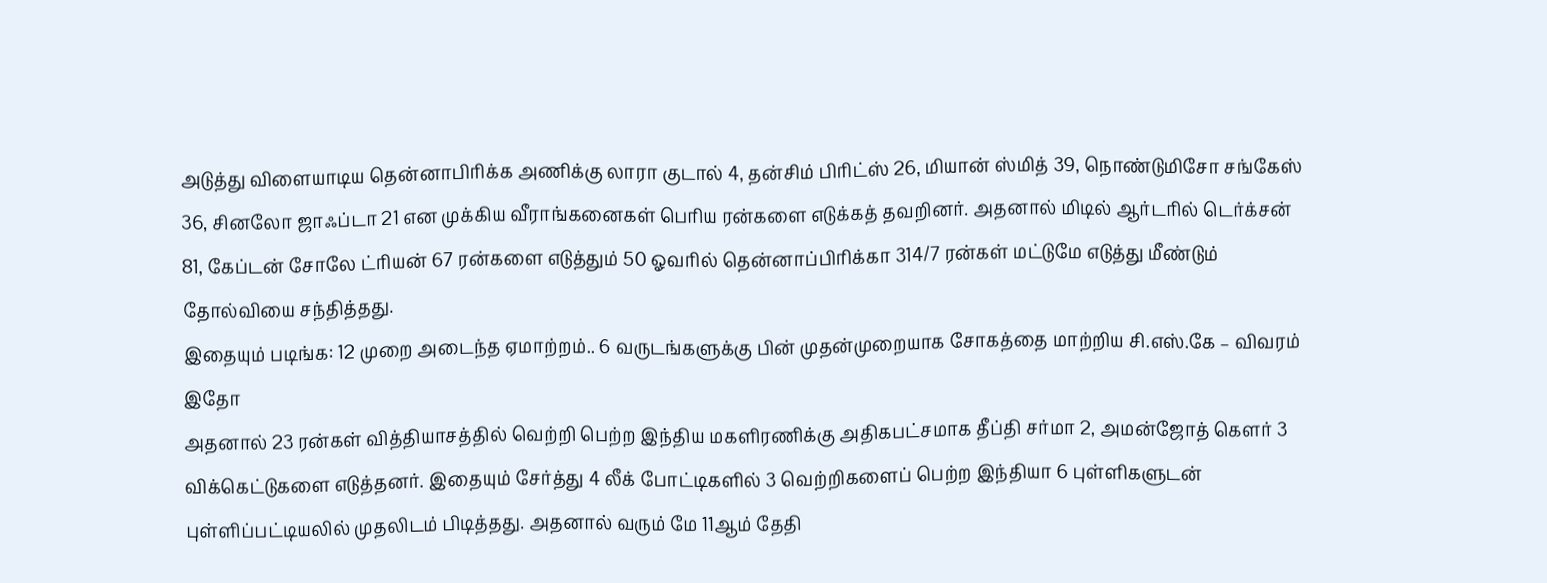அடுத்து விளையாடிய தென்னாபிரிக்க அணிக்கு லாரா குடால் 4, தன்சிம் பிரிட்ஸ் 26, மியான் ஸ்மித் 39, நொண்டுமிசோ சங்கேஸ் 36, சினலோ ஜாஃப்டா 21 என முக்கிய வீராங்கனைகள் பெரிய ரன்களை எடுக்கத் தவறினர். அதனால் மிடில் ஆர்டரில் டெர்க்சன் 81, கேப்டன் சோலே ட்ரியன் 67 ரன்களை எடுத்தும் 50 ஓவரில் தென்னாப்பிரிக்கா 314/7 ரன்கள் மட்டுமே எடுத்து மீண்டும் தோல்வியை சந்தித்தது.
இதையும் படிங்க: 12 முறை அடைந்த ஏமாற்றம்.. 6 வருடங்களுக்கு பின் முதன்முறையாக சோகத்தை மாற்றிய சி.எஸ்.கே – விவரம் இதோ
அதனால் 23 ரன்கள் வித்தியாசத்தில் வெற்றி பெற்ற இந்திய மகளிரணிக்கு அதிகபட்சமாக தீப்தி சர்மா 2, அமன்ஜோத் கௌர் 3 விக்கெட்டுகளை எடுத்தனர். இதையும் சேர்த்து 4 லீக் போட்டிகளில் 3 வெற்றிகளைப் பெற்ற இந்தியா 6 புள்ளிகளுடன் புள்ளிப்பட்டியலில் முதலிடம் பிடித்தது. அதனால் வரும் மே 11ஆம் தேதி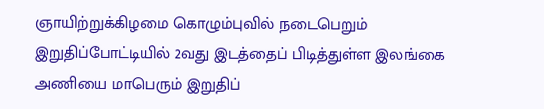ஞாயிற்றுக்கிழமை கொழும்புவில் நடைபெறும் இறுதிப்போட்டியில் 2வது இடத்தைப் பிடித்துள்ள இலங்கை அணியை மாபெரும் இறுதிப்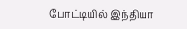போட்டியில் இந்தியா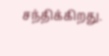சந்திக்கிறது.